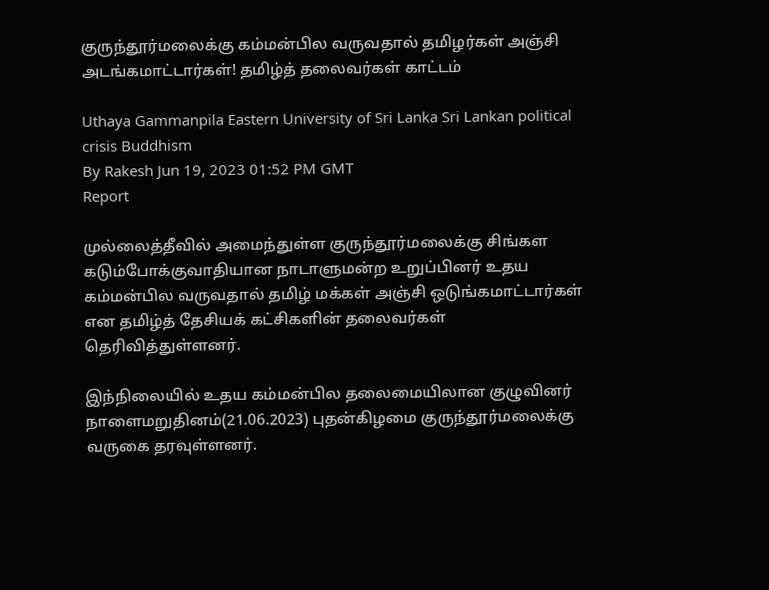குருந்தூர்மலைக்கு கம்மன்பில வருவதால் தமிழர்கள் அஞ்சி அடங்கமாட்டார்கள்! தமிழ்த் தலைவர்கள் காட்டம்

Uthaya Gammanpila Eastern University of Sri Lanka Sri Lankan political crisis Buddhism
By Rakesh Jun 19, 2023 01:52 PM GMT
Report

முல்லைத்தீவில் அமைந்துள்ள குருந்தூர்மலைக்கு சிங்கள கடும்போக்குவாதியான நாடாளுமன்ற உறுப்பினர் உதய கம்மன்பில வருவதால் தமிழ் மக்கள் அஞ்சி ஒடுங்கமாட்டார்கள் என தமிழ்த் தேசியக் கட்சிகளின் தலைவர்கள் தெரிவித்துள்ளனர்.

இந்நிலையில் உதய கம்மன்பில தலைமையிலான குழுவினர் நாளைமறுதினம்(21.06.2023) புதன்கிழமை குருந்தூர்மலைக்கு வருகை தரவுள்ளனர்.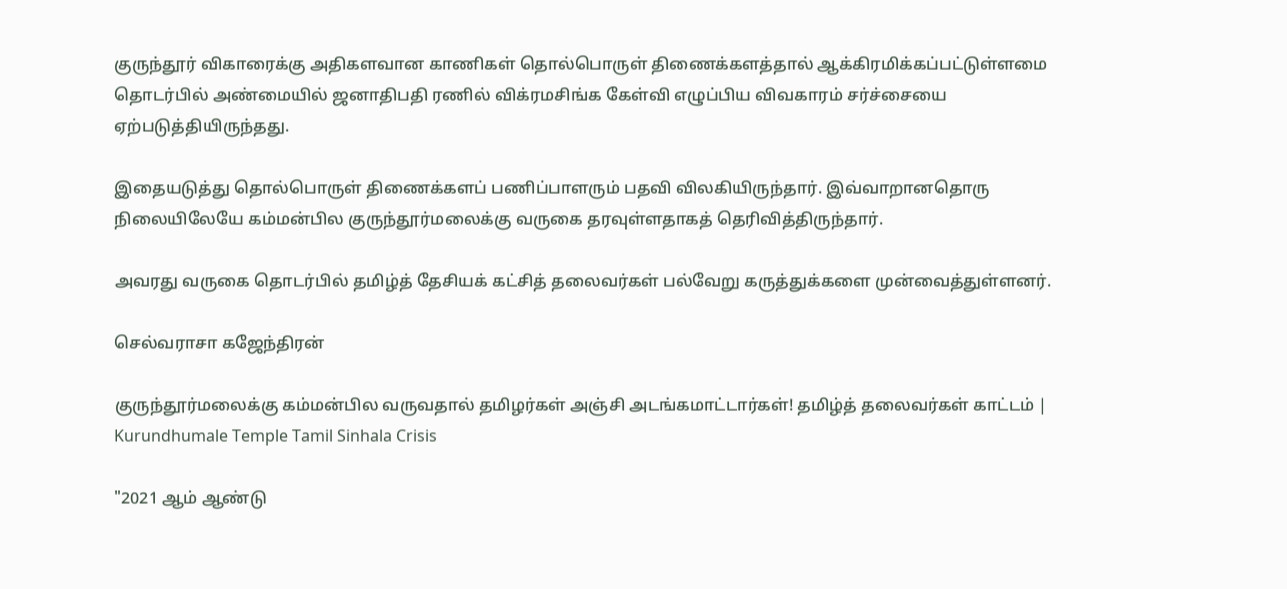குருந்தூர் விகாரைக்கு அதிகளவான காணிகள் தொல்பொருள் திணைக்களத்தால் ஆக்கிரமிக்கப்பட்டுள்ளமை தொடர்பில் அண்மையில் ஜனாதிபதி ரணில் விக்ரமசிங்க கேள்வி எழுப்பிய விவகாரம் சர்ச்சையை ஏற்படுத்தியிருந்தது.

இதையடுத்து தொல்பொருள் திணைக்களப் பணிப்பாளரும் பதவி விலகியிருந்தார். இவ்வாறானதொரு நிலையிலேயே கம்மன்பில குருந்தூர்மலைக்கு வருகை தரவுள்ளதாகத் தெரிவித்திருந்தார்.

அவரது வருகை தொடர்பில் தமிழ்த் தேசியக் கட்சித் தலைவர்கள் பல்வேறு கருத்துக்களை முன்வைத்துள்ளனர்.

செல்வராசா கஜேந்திரன்

குருந்தூர்மலைக்கு கம்மன்பில வருவதால் தமிழர்கள் அஞ்சி அடங்கமாட்டார்கள்! தமிழ்த் தலைவர்கள் காட்டம் | Kurundhumale Temple Tamil Sinhala Crisis

"2021 ஆம் ஆண்டு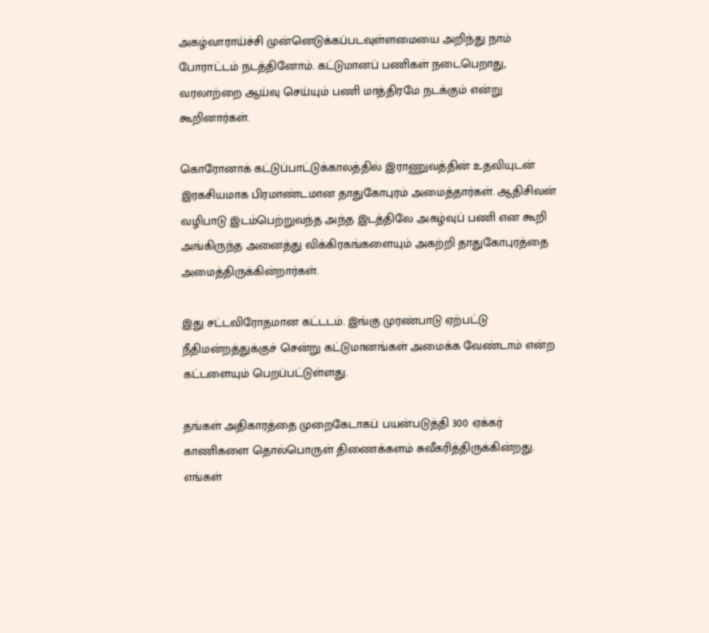அகழ்வாராய்ச்சி முன்னெடுக்கப்படவுள்ளமையை அறிந்து நாம் போராட்டம் நடத்தினோம். கட்டுமானப் பணிகள் நடைபெறாது, வரலாற்றை ஆய்வு செய்யும் பணி மாத்திரமே நடக்கும் என்று கூறினார்கள்.

கொரோனாக் கட்டுப்பாட்டுக்காலத்தில் இராணுவத்தின் உதவியுடன் இரகசியமாக பிரமாண்டமான தாதுகோபுரம் அமைத்தார்கள். ஆதிசிவன் வழிபாடு இடம்பெற்றுவந்த அந்த இடத்திலே அகழ்வுப் பணி என கூறி அங்கிருந்த அனைத்து விக்கிரகங்களையும் அகற்றி தாதுகோபுரத்தை அமைத்திருக்கின்றார்கள்.

இது சட்டவிரோதமான கட்டடம். இங்கு முரண்பாடு ஏற்பட்டு நீதிமன்றத்துக்குச் சென்று கட்டுமானங்கள் அமைக்க வேண்டாம் என்ற கட்டளையும் பெறப்பட்டுள்ளது.

தங்கள் அதிகாரத்தை முறைகேடாகப் பயன்படுத்தி 300 ஏக்கர் காணிகளை தொல்பொருள் திணைக்களம் சுவீகரித்திருக்கின்றது. எங்கள்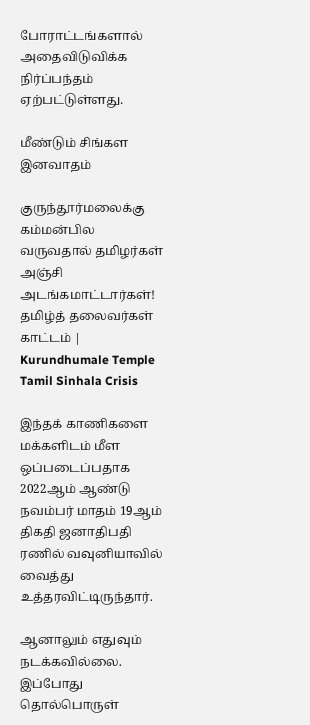போராட்டங்களால் அதைவிடுவிக்க நிர்ப்பந்தம் ஏற்பட்டுள்ளது.

மீண்டும் சிங்கள இனவாதம்

குருந்தூர்மலைக்கு கம்மன்பில வருவதால் தமிழர்கள் அஞ்சி அடங்கமாட்டார்கள்! தமிழ்த் தலைவர்கள் காட்டம் | Kurundhumale Temple Tamil Sinhala Crisis

இந்தக் காணிகளை மக்களிடம் மீள ஒப்படைப்பதாக 2022ஆம் ஆண்டு நவம்பர் மாதம் 19ஆம் திகதி ஜனாதிபதி ரணில் வவுனியாவில் வைத்து உத்தரவிட்டிருந்தார்.

ஆனாலும் எதுவும் நடக்கவில்லை. இப்போது தொல்பொருள்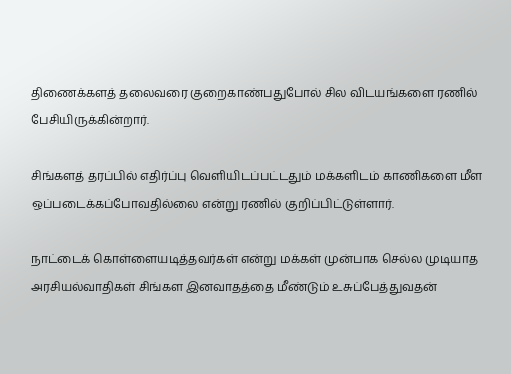திணைக்களத் தலைவரை குறைகாண்பதுபோல் சில விடயங்களை ரணில் பேசியிருக்கின்றார்.

சிங்களத் தரப்பில் எதிர்ப்பு வெளியிடப்பட்டதும் மக்களிடம் காணிகளை மீள ஒப்படைக்கப்போவதில்லை என்று ரணில் குறிப்பிட்டுள்ளார்.

நாட்டைக் கொள்ளையடித்தவர்கள் என்று மக்கள் முன்பாக செல்ல முடியாத அரசியல்வாதிகள் சிங்கள இனவாதத்தை மீண்டும் உசுப்பேத்துவதன்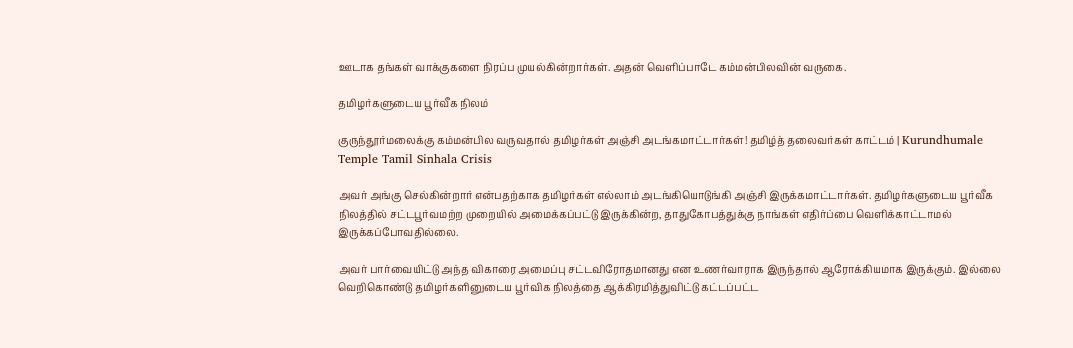ஊடாக தங்கள் வாக்குகளை நிரப்ப முயல்கின்றார்கள். அதன் வெளிப்பாடே கம்மன்பிலவின் வருகை.

தமிழர்களுடைய பூர்வீக நிலம்

குருந்தூர்மலைக்கு கம்மன்பில வருவதால் தமிழர்கள் அஞ்சி அடங்கமாட்டார்கள்! தமிழ்த் தலைவர்கள் காட்டம் | Kurundhumale Temple Tamil Sinhala Crisis

அவர் அங்கு செல்கின்றார் என்பதற்காக தமிழர்கள் எல்லாம் அடங்கியொடுங்கி அஞ்சி இருக்கமாட்டார்கள். தமிழர்களுடைய பூர்வீக நிலத்தில் சட்டபூர்வமற்ற முறையில் அமைக்கப்பட்டு இருக்கின்ற, தாதுகோபத்துக்கு நாங்கள் எதிர்ப்பை வெளிக்காட்டாமல் இருக்கப்போவதில்லை.

அவர் பார்வையிட்டு அந்த விகாரை அமைப்பு சட்டவிரோதமானது என உணர்வாராக இருந்தால் ஆரோக்கியமாக இருக்கும். இல்லை வெறிகொண்டு தமிழர்களினுடைய பூர்விக நிலத்தை ஆக்கிரமித்துவிட்டு கட்டப்பட்ட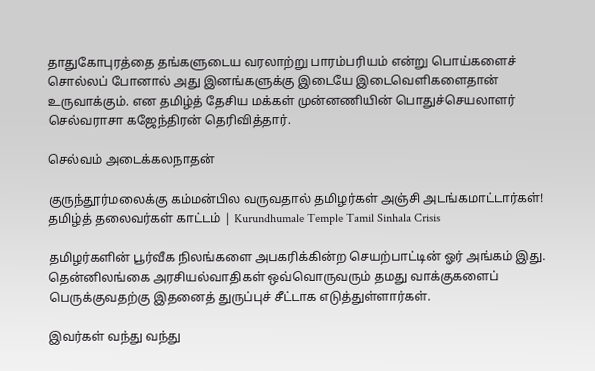தாதுகோபுரத்தை தங்களுடைய வரலாற்று பாரம்பரியம் என்று பொய்களைச் சொல்லப் போனால் அது இனங்களுக்கு இடையே இடைவெளிகளைதான் உருவாக்கும். என தமிழ்த் தேசிய மக்கள் முன்னணியின் பொதுச்செயலாளர் செல்வராசா கஜேந்திரன் தெரிவித்தார்.

செல்வம் அடைக்கலநாதன்

குருந்தூர்மலைக்கு கம்மன்பில வருவதால் தமிழர்கள் அஞ்சி அடங்கமாட்டார்கள்! தமிழ்த் தலைவர்கள் காட்டம் | Kurundhumale Temple Tamil Sinhala Crisis

தமிழர்களின் பூர்வீக நிலங்களை அபகரிக்கின்ற செயற்பாட்டின் ஓர் அங்கம் இது. தென்னிலங்கை அரசியல்வாதிகள் ஒவ்வொருவரும் தமது வாக்குகளைப் பெருக்குவதற்கு இதனைத் துருப்புச் சீட்டாக எடுத்துள்ளார்கள்.

இவர்கள் வந்து வந்து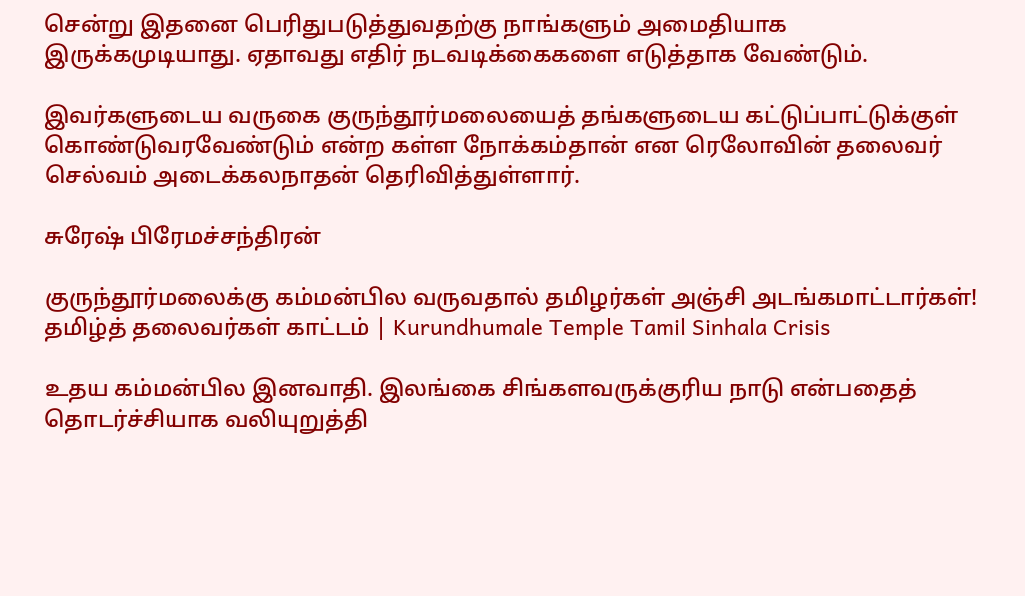சென்று இதனை பெரிதுபடுத்துவதற்கு நாங்களும் அமைதியாக இருக்கமுடியாது. ஏதாவது எதிர் நடவடிக்கைகளை எடுத்தாக வேண்டும்.

இவர்களுடைய வருகை குருந்தூர்மலையைத் தங்களுடைய கட்டுப்பாட்டுக்குள் கொண்டுவரவேண்டும் என்ற கள்ள நோக்கம்தான் என ரெலோவின் தலைவர் செல்வம் அடைக்கலநாதன் தெரிவித்துள்ளார்.

சுரேஷ் பிரேமச்சந்திரன்

குருந்தூர்மலைக்கு கம்மன்பில வருவதால் தமிழர்கள் அஞ்சி அடங்கமாட்டார்கள்! தமிழ்த் தலைவர்கள் காட்டம் | Kurundhumale Temple Tamil Sinhala Crisis

உதய கம்மன்பில இனவாதி. இலங்கை சிங்களவருக்குரிய நாடு என்பதைத் தொடர்ச்சியாக வலியுறுத்தி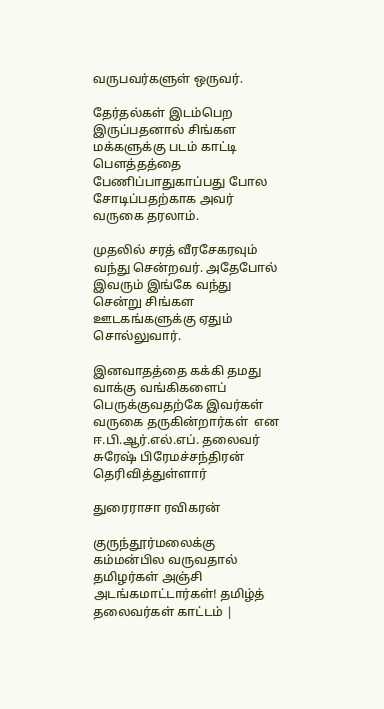வருபவர்களுள் ஒருவர்.

தேர்தல்கள் இடம்பெற இருப்பதனால் சிங்கள மக்களுக்கு படம் காட்டி பௌத்தத்தை பேணிப்பாதுகாப்பது போல சோடிப்பதற்காக அவர் வருகை தரலாம்.

முதலில் சரத் வீரசேகரவும் வந்து சென்றவர். அதேபோல் இவரும் இங்கே வந்து சென்று சிங்கள ஊடகங்களுக்கு ஏதும் சொல்லுவார்.

இனவாதத்தை கக்கி தமது வாக்கு வங்கிகளைப் பெருக்குவதற்கே இவர்கள் வருகை தருகின்றார்கள்  என ஈ.பி.ஆர்.எல்.எப். தலைவர் சுரேஷ் பிரேமச்சந்திரன் தெரிவித்துள்ளார்

துரைராசா ரவிகரன்

குருந்தூர்மலைக்கு கம்மன்பில வருவதால் தமிழர்கள் அஞ்சி அடங்கமாட்டார்கள்! தமிழ்த் தலைவர்கள் காட்டம் |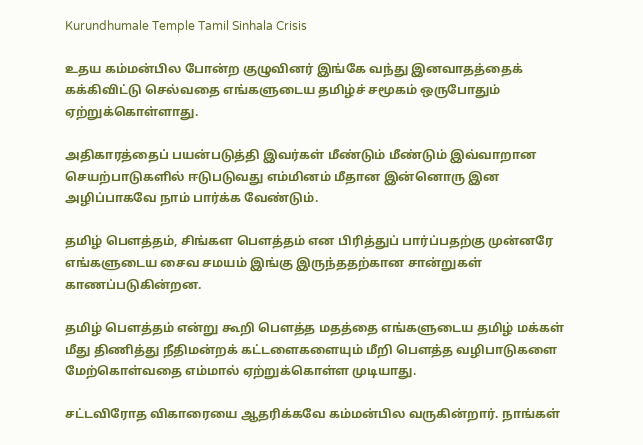Kurundhumale Temple Tamil Sinhala Crisis

உதய கம்மன்பில போன்ற குழுவினர் இங்கே வந்து இனவாதத்தைக் கக்கிவிட்டு செல்வதை எங்களுடைய தமிழ்ச் சமூகம் ஒருபோதும் ஏற்றுக்கொள்ளாது.

அதிகாரத்தைப் பயன்படுத்தி இவர்கள் மீண்டும் மீண்டும் இவ்வாறான செயற்பாடுகளில் ஈடுபடுவது எம்மினம் மீதான இன்னொரு இன அழிப்பாகவே நாம் பார்க்க வேண்டும்.

தமிழ் பௌத்தம், சிங்கள பௌத்தம் என பிரித்துப் பார்ப்பதற்கு முன்னரே எங்களுடைய சைவ சமயம் இங்கு இருந்ததற்கான சான்றுகள் காணப்படுகின்றன.

தமிழ் பௌத்தம் என்று கூறி பௌத்த மதத்தை எங்களுடைய தமிழ் மக்கள் மீது திணித்து நீதிமன்றக் கட்டளைகளையும் மீறி பௌத்த வழிபாடுகளை மேற்கொள்வதை எம்மால் ஏற்றுக்கொள்ள முடியாது.

சட்டவிரோத விகாரையை ஆதரிக்கவே கம்மன்பில வருகின்றார். நாங்கள்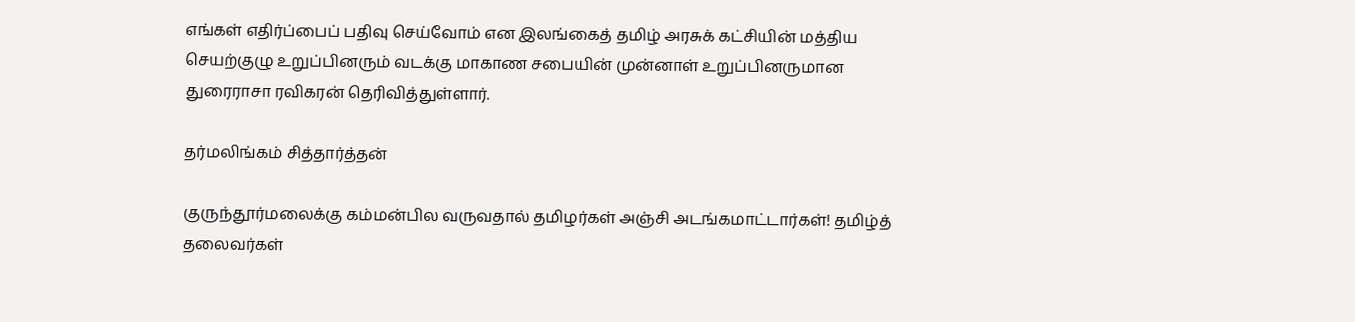எங்கள் எதிர்ப்பைப் பதிவு செய்வோம் என இலங்கைத் தமிழ் அரசுக் கட்சியின் மத்திய செயற்குழு உறுப்பினரும் வடக்கு மாகாண சபையின் முன்னாள் உறுப்பினருமான துரைராசா ரவிகரன் தெரிவித்துள்ளார்.

தர்மலிங்கம் சித்தார்த்தன்

குருந்தூர்மலைக்கு கம்மன்பில வருவதால் தமிழர்கள் அஞ்சி அடங்கமாட்டார்கள்! தமிழ்த் தலைவர்கள்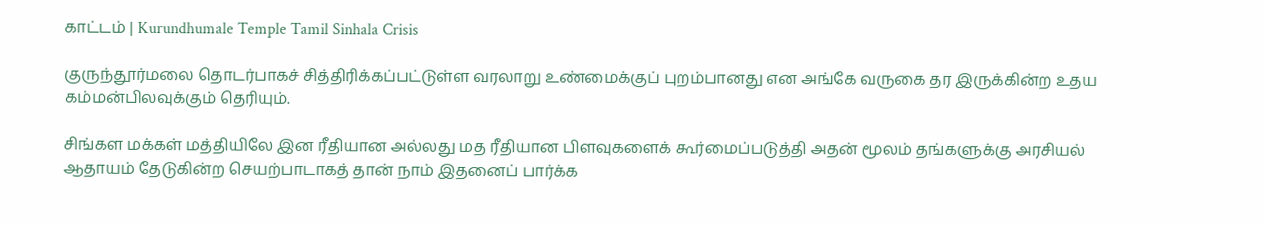காட்டம் | Kurundhumale Temple Tamil Sinhala Crisis

குருந்தூர்மலை தொடர்பாகச் சித்திரிக்கப்பட்டுள்ள வரலாறு உண்மைக்குப் புறம்பானது என அங்கே வருகை தர இருக்கின்ற உதய கம்மன்பிலவுக்கும் தெரியும்.

சிங்கள மக்கள் மத்தியிலே இன ரீதியான அல்லது மத ரீதியான பிளவுகளைக் கூர்மைப்படுத்தி அதன் மூலம் தங்களுக்கு அரசியல் ஆதாயம் தேடுகின்ற செயற்பாடாகத் தான் நாம் இதனைப் பார்க்க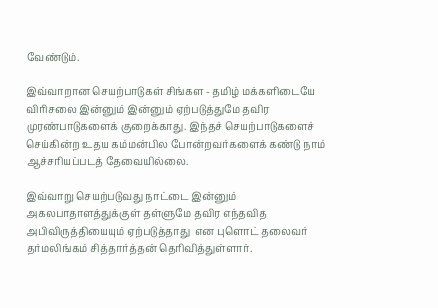வேண்டும்.

இவ்வாறான செயற்பாடுகள் சிங்கள - தமிழ் மக்களிடையே விரிசலை இன்னும் இன்னும் ஏற்படுத்துமே தவிர முரண்பாடுகளைக் குறைக்காது. இந்தச் செயற்பாடுகளைச் செய்கின்ற உதய கம்மன்பில போன்றவர்களைக் கண்டு நாம் ஆச்சரியப்படத் தேவையில்லை.

இவ்வாறு செயற்படுவது நாட்டை இன்னும் அகலபாதாளத்துக்குள் தள்ளுமே தவிர எந்தவித அபிவிருத்தியையும் ஏற்படுத்தாது  என புளொட் தலைவர் தர்மலிங்கம் சித்தார்த்தன் தெரிவித்துள்ளார்.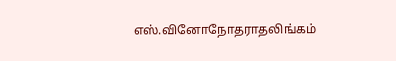எஸ்.வினோநோதராதலிங்கம்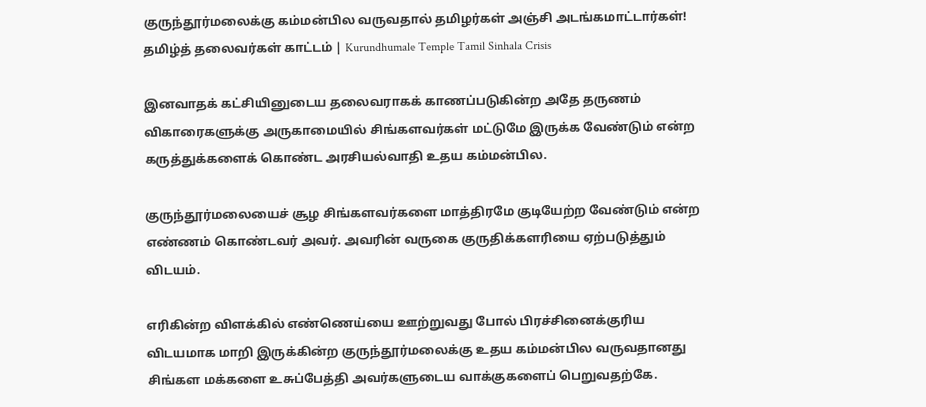குருந்தூர்மலைக்கு கம்மன்பில வருவதால் தமிழர்கள் அஞ்சி அடங்கமாட்டார்கள்! தமிழ்த் தலைவர்கள் காட்டம் | Kurundhumale Temple Tamil Sinhala Crisis

இனவாதக் கட்சியினுடைய தலைவராகக் காணப்படுகின்ற அதே தருணம் விகாரைகளுக்கு அருகாமையில் சிங்களவர்கள் மட்டுமே இருக்க வேண்டும் என்ற கருத்துக்களைக் கொண்ட அரசியல்வாதி உதய கம்மன்பில.

குருந்தூர்மலையைச் சூழ சிங்களவர்களை மாத்திரமே குடியேற்ற வேண்டும் என்ற எண்ணம் கொண்டவர் அவர். அவரின் வருகை குருதிக்களரியை ஏற்படுத்தும் விடயம்.

எரிகின்ற விளக்கில் எண்ணெய்யை ஊற்றுவது போல் பிரச்சினைக்குரிய விடயமாக மாறி இருக்கின்ற குருந்தூர்மலைக்கு உதய கம்மன்பில வருவதானது சிங்கள மக்களை உசுப்பேத்தி அவர்களுடைய வாக்குகளைப் பெறுவதற்கே.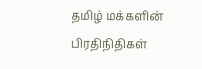தமிழ் மக்களின் பிரதிநிதிகள்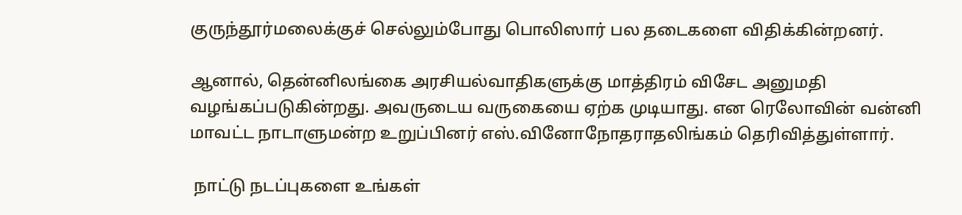குருந்தூர்மலைக்குச் செல்லும்போது பொலிஸார் பல தடைகளை விதிக்கின்றனர்.

ஆனால், தென்னிலங்கை அரசியல்வாதிகளுக்கு மாத்திரம் விசேட அனுமதி வழங்கப்படுகின்றது. அவருடைய வருகையை ஏற்க முடியாது. என ரெலோவின் வன்னி மாவட்ட நாடாளுமன்ற உறுப்பினர் எஸ்.வினோநோதராதலிங்கம் தெரிவித்துள்ளார்.

 நாட்டு நடப்புகளை உங்கள்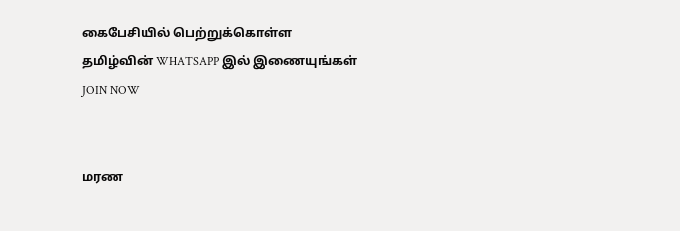கைபேசியில் பெற்றுக்கொள்ள தமிழ்வின் WHATSAPP இல் இணையுங்கள் JOIN NOW


மரண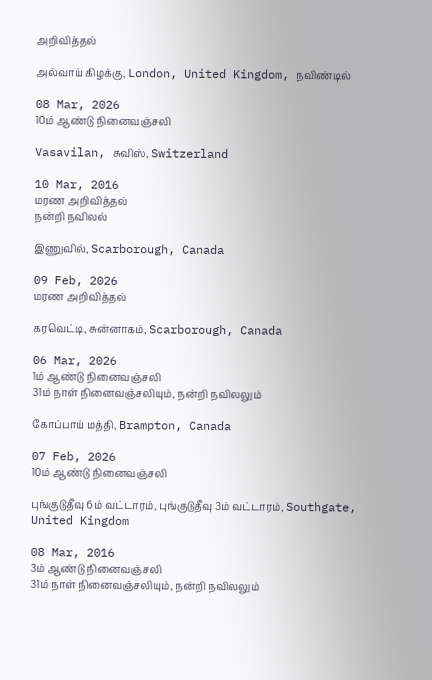அறிவித்தல்

அல்வாய் கிழக்கு, London, United Kingdom, நவிண்டில்

08 Mar, 2026
10ம் ஆண்டு நினைவஞ்சலி

Vasavilan, சுவிஸ், Switzerland

10 Mar, 2016
மரண அறிவித்தல்
நன்றி நவிலல்

இணுவில், Scarborough, Canada

09 Feb, 2026
மரண அறிவித்தல்

கரவெட்டி, சுன்னாகம், Scarborough, Canada

06 Mar, 2026
1ம் ஆண்டு நினைவஞ்சலி
31ம் நாள் நினைவஞ்சலியும், நன்றி நவிலலும்

கோப்பாய் மத்தி, Brampton, Canada

07 Feb, 2026
10ம் ஆண்டு நினைவஞ்சலி

புங்குடுதீவு 6ம் வட்டாரம், புங்குடுதீவு 3ம் வட்டாரம், Southgate, United Kingdom

08 Mar, 2016
3ம் ஆண்டு நினைவஞ்சலி
31ம் நாள் நினைவஞ்சலியும், நன்றி நவிலலும்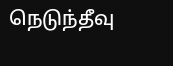நெடுந்தீவு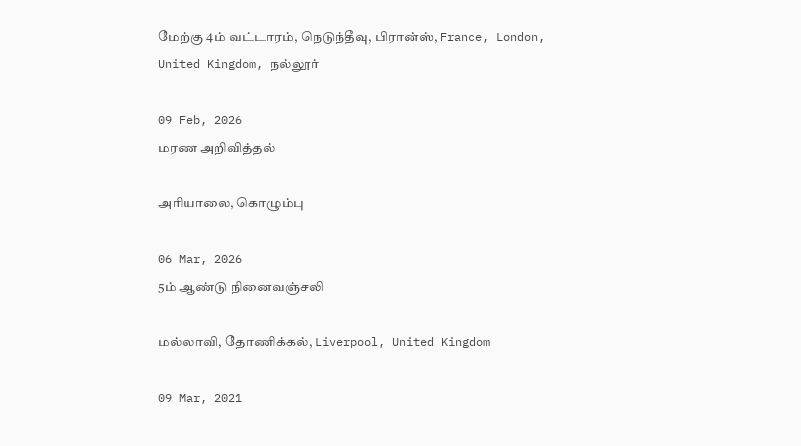மேற்கு 4ம் வட்டாரம், நெடுந்தீவு, பிரான்ஸ், France, London, United Kingdom, நல்லூர்

09 Feb, 2026
மரண அறிவித்தல்

அரியாலை, கொழும்பு

06 Mar, 2026
5ம் ஆண்டு நினைவஞ்சலி

மல்லாவி, தோணிக்கல், Liverpool, United Kingdom

09 Mar, 2021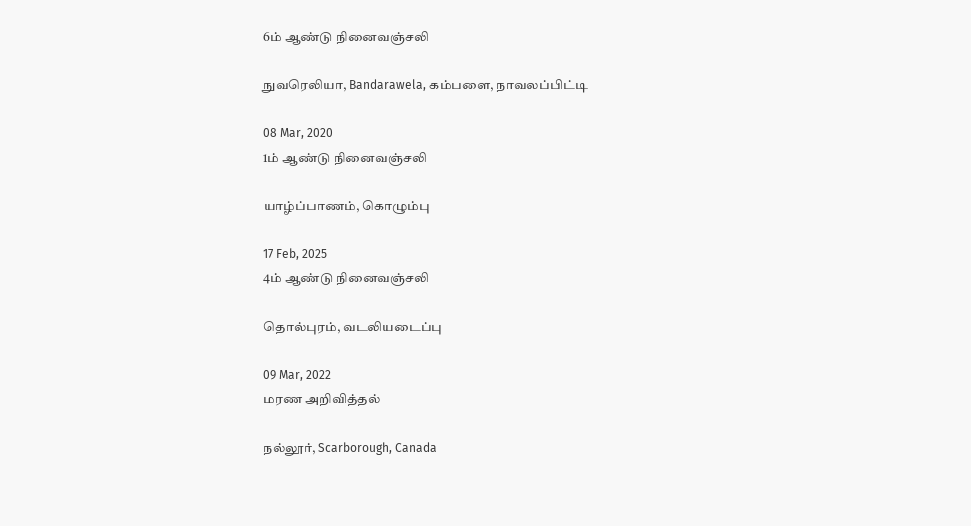6ம் ஆண்டு நினைவஞ்சலி

நுவரெலியா, Bandarawela, கம்பளை, நாவலப்பிட்டி

08 Mar, 2020
1ம் ஆண்டு நினைவஞ்சலி

யாழ்ப்பாணம், கொழும்பு

17 Feb, 2025
4ம் ஆண்டு நினைவஞ்சலி

தொல்புரம், வடலியடைப்பு

09 Mar, 2022
மரண அறிவித்தல்

நல்லூர், Scarborough, Canada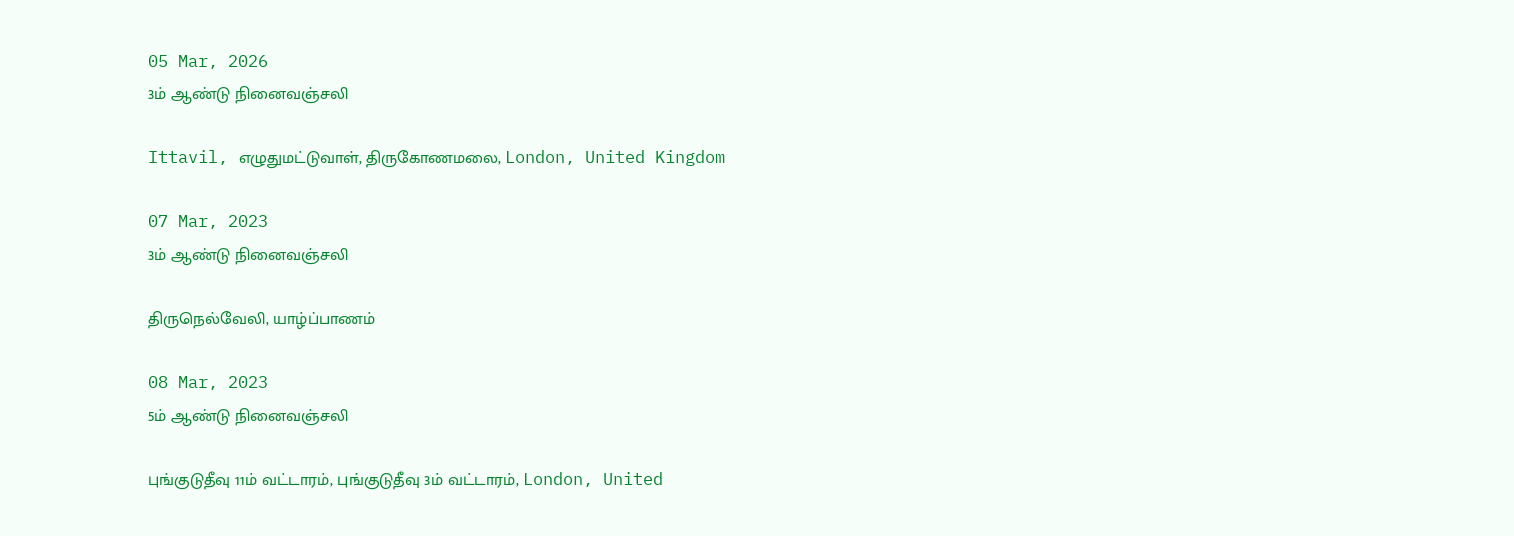05 Mar, 2026
3ம் ஆண்டு நினைவஞ்சலி

Ittavil, எழுதுமட்டுவாள், திருகோணமலை, London, United Kingdom

07 Mar, 2023
3ம் ஆண்டு நினைவஞ்சலி

திருநெல்வேலி, யாழ்ப்பாணம்

08 Mar, 2023
5ம் ஆண்டு நினைவஞ்சலி

புங்குடுதீவு 11ம் வட்டாரம், புங்குடுதீவு 3ம் வட்டாரம், London, United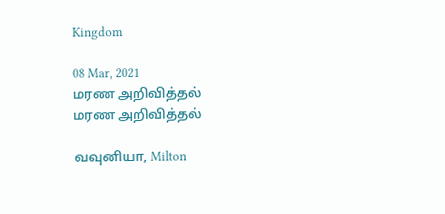Kingdom

08 Mar, 2021
மரண அறிவித்தல்
மரண அறிவித்தல்

வவுனியா, Milton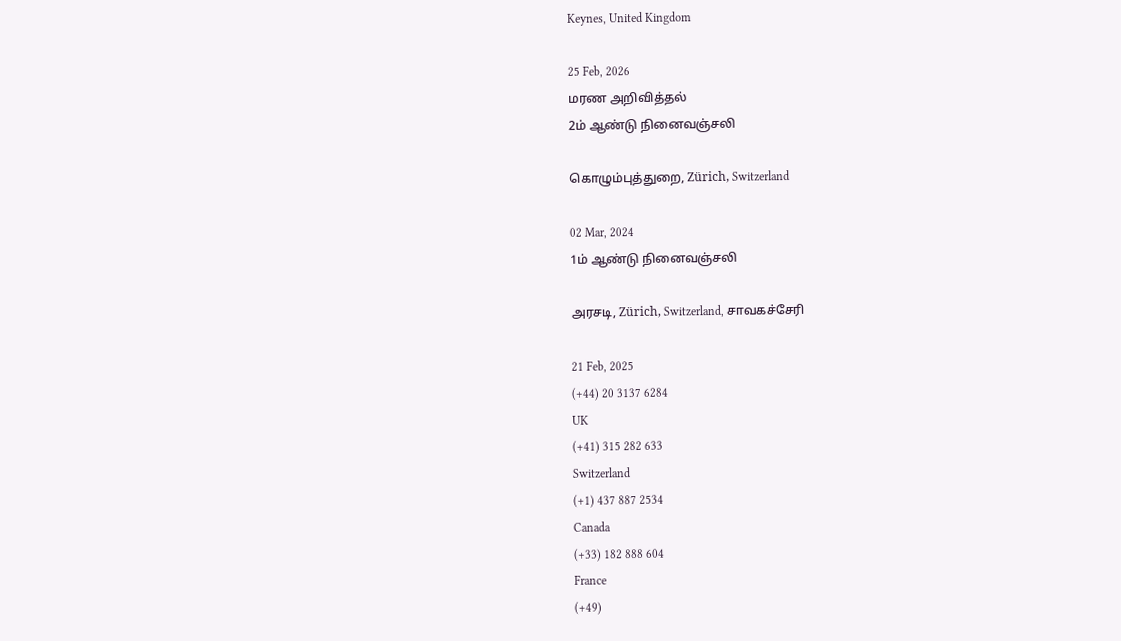Keynes, United Kingdom

25 Feb, 2026
மரண அறிவித்தல்
2ம் ஆண்டு நினைவஞ்சலி

கொழும்புத்துறை, Zürich, Switzerland

02 Mar, 2024
1ம் ஆண்டு நினைவஞ்சலி

அரசடி, Zürich, Switzerland, சாவகச்சேரி

21 Feb, 2025
(+44) 20 3137 6284
UK
(+41) 315 282 633
Switzerland
(+1) 437 887 2534
Canada
(+33) 182 888 604
France
(+49)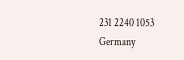231 2240 1053
Germany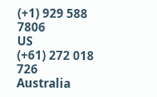(+1) 929 588 7806
US
(+61) 272 018 726
Australia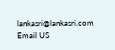lankasri@lankasri.com
Email US